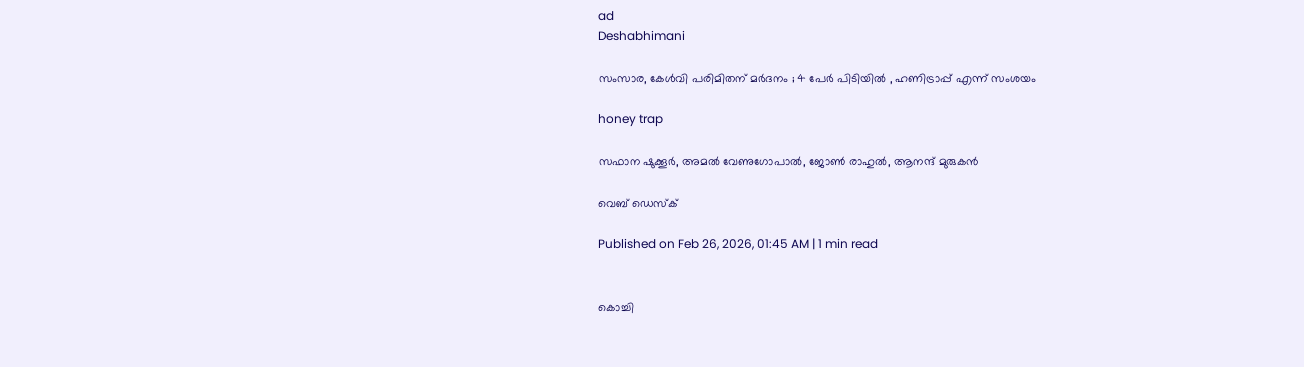ad
Deshabhimani

സംസാര, കേൾവി പരിമിതന് മർദനം ; 4 പേർ പിടിയിൽ , ഹണിട്രാപ്പ്‌ എന്ന്‌ സംശയം

honey trap

സഫാന ഷുക്കൂർ, അമൽ വേണുഗോപാൽ, ജോൺ രാഹുൽ, ആനന്ദ് മുരുകൻ

വെബ് ഡെസ്ക്

Published on Feb 26, 2026, 01:45 AM | 1 min read


കൊച്ചി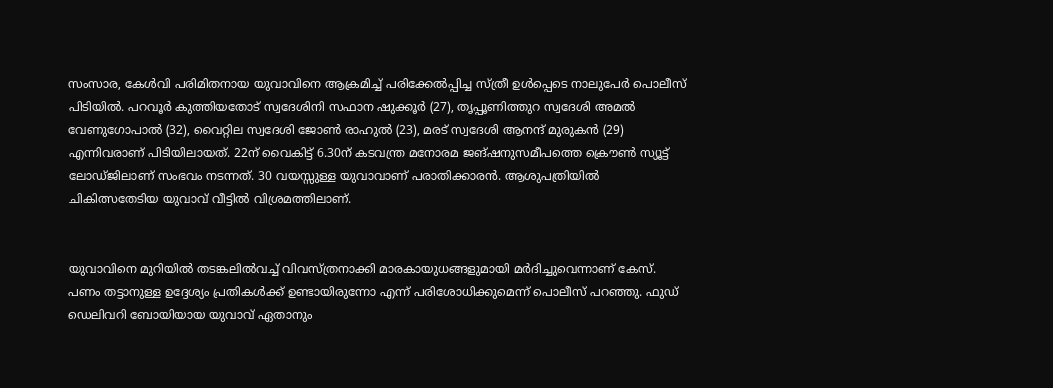സംസാര, കേൾവി പരിമിതനായ യുവാവിനെ ആക്രമിച്ച് പരിക്കേൽപ്പിച്ച സ്‌ത്രീ ഉൾപ്പെടെ നാലുപേർ പൊലീസ് പിടിയിൽ. പറവൂർ കുത്തിയതോട് സ്വദേശിനി സഫാന ഷുക്കൂർ (27), തൃപ്പൂണിത്തുറ സ്വദേശി അമൽ വേണുഗോപാൽ (32), വൈറ്റില സ്വദേശി ജോൺ രാഹുൽ (23), മരട് സ്വദേശി ആനന്ദ് മുരുകൻ (29) എന്നിവരാണ്‌ പിടിയിലായത്‌. 22ന്‌ വൈകിട്ട്‌ 6.30ന്‌ കടവന്ത്ര മനോരമ ജങ്ഷനുസമീപത്തെ ക്രൌൺ സ്യൂട്ട് ലോഡ്‌ജിലാണ്‌ സംഭവം നടന്നത്‌. 30 വയസ്സുള്ള യുവാവാണ്‌ പരാതിക്കാരൻ. ആശുപത്രിയിൽ ചികിത്സതേടിയ യുവാവ് വീട്ടിൽ വിശ്രമത്തിലാണ്.


യുവാവിനെ മുറിയിൽ തടങ്കലിൽവച്ച് വിവസ്‌ത്രനാക്കി മാരകായുധങ്ങളുമായി മർദിച്ചുവെന്നാണ്‌ കേസ്‌. പണം തട്ടാനുള്ള ഉദ്ദേശ്യം പ്രതികൾക്ക്‌ ഉണ്ടായിരുന്നോ എന്ന്‌ പരിശോധിക്കുമെന്ന്‌ പൊലീസ്‌ പറഞ്ഞു. ഫുഡ് ഡെലിവറി ബോയിയായ യുവാവ്‌ ഏതാനും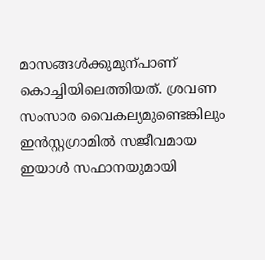മാസങ്ങൾക്കുമുന്പാണ് കൊച്ചിയിലെത്തിയത്. ശ്രവണ സംസാര വൈകല്യമുണ്ടെങ്കിലും ഇൻസ്റ്റഗ്രാമിൽ സജീവമായ ഇയാൾ സഫാനയുമായി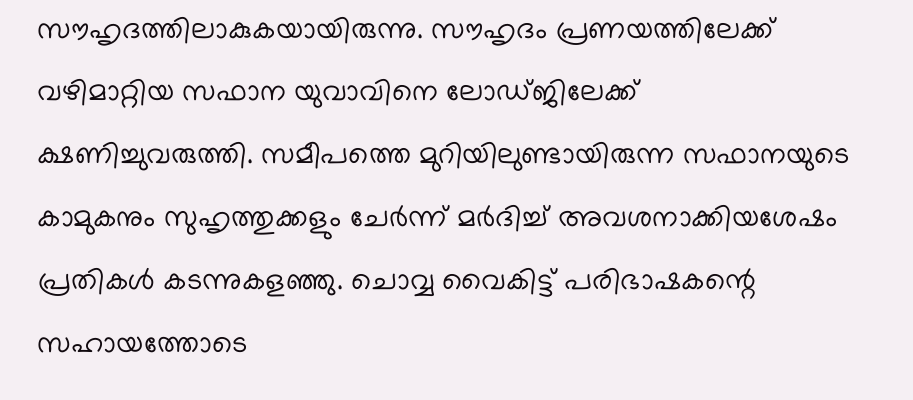സൗഹൃദത്തിലാകുകയായിരുന്നു. സൗഹൃദം പ്രണയത്തിലേക്ക് വഴിമാറ്റിയ സഫാന യുവാവിനെ ലോഡ്ജിലേക്ക് ക്ഷണിച്ചുവരുത്തി. സമീപത്തെ മുറിയിലുണ്ടായിരുന്ന സഫാനയുടെ കാമുകനും സുഹൃത്തുക്കളും ചേർന്ന്‌ മർദിച്ച്‌ അവശനാക്കിയശേഷം പ്രതികൾ കടന്നുകളഞ്ഞു. ചൊവ്വ വൈകിട്ട് പരിഭാഷകന്റെ സഹായത്തോടെ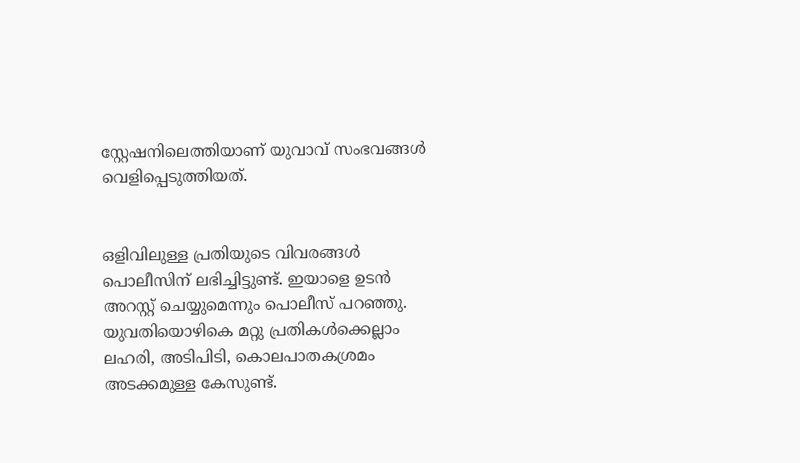സ്റ്റേഷനിലെത്തിയാണ്‌ യുവാവ് സംഭവങ്ങൾ വെളിപ്പെടുത്തിയത്‌.


ഒളിവിലുള്ള പ്രതിയുടെ വിവരങ്ങൾ പൊലീസിന് ലഭിച്ചിട്ടുണ്ട്. ഇയാളെ ഉടൻ അറസ്റ്റ് ചെയ്യുമെന്നും പൊലീസ് പറഞ്ഞു. യുവതിയൊഴികെ മറ്റു പ്രതികൾക്കെല്ലാം ലഹരി, അടിപിടി, കൊലപാതകശ്രമം അടക്കമുള്ള കേസുണ്ട്‌.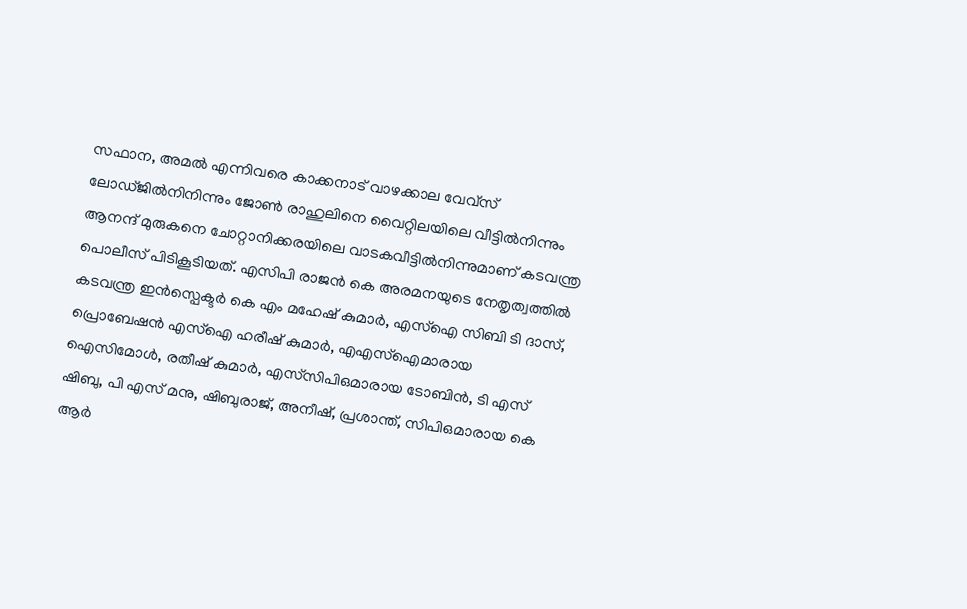സഫാന, അമൽ എന്നിവരെ കാക്കനാട് വാഴക്കാല വേവ്സ് ലോഡ്ജിൽനിനിന്നും ജോൺ രാഹുലിനെ വൈറ്റിലയിലെ വീട്ടിൽനിന്നും ആനന്ദ് മുരുകനെ ചോറ്റാനിക്കരയിലെ വാടകവീട്ടിൽനിന്നുമാണ്‌ കടവന്ത്ര പൊലീസ് പിടികൂടിയത്. എസിപി രാജൻ കെ അരമനയുടെ നേതൃത്വത്തിൽ കടവന്ത്ര ഇൻസ്പെക്ടർ കെ എം മഹേഷ് കുമാർ, എസ്‌ഐ സിബി ടി ദാസ്, പ്രൊബേഷൻ എസ്‌ഐ ഹരീഷ് കുമാർ, എഎസ്ഐമാരായ ഐസിമോൾ, രതീഷ് കുമാർ, എസ്‌സിപിഒമാരായ ടോബിൻ, ടി എസ് ഷിബു, പി എസ് മനു, ഷിബുരാജ്, അനീഷ്, പ്രശാന്ത്, സിപിഒമാരായ കെ ആർ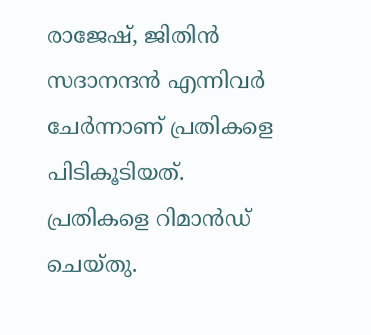രാജേഷ്, ജിതിൻ സദാനന്ദൻ എന്നിവർ ചേർന്നാണ് പ്രതികളെ പിടികൂടിയത്. പ്രതികളെ റിമാൻഡ്‌ ചെയ്തു.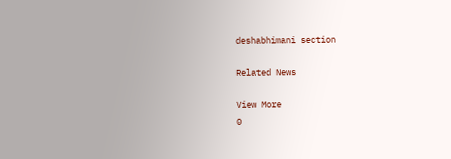deshabhimani section

Related News

View More
0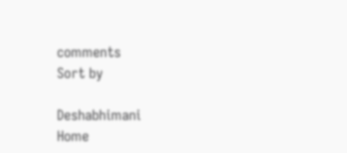comments
Sort by

Deshabhimani
Home